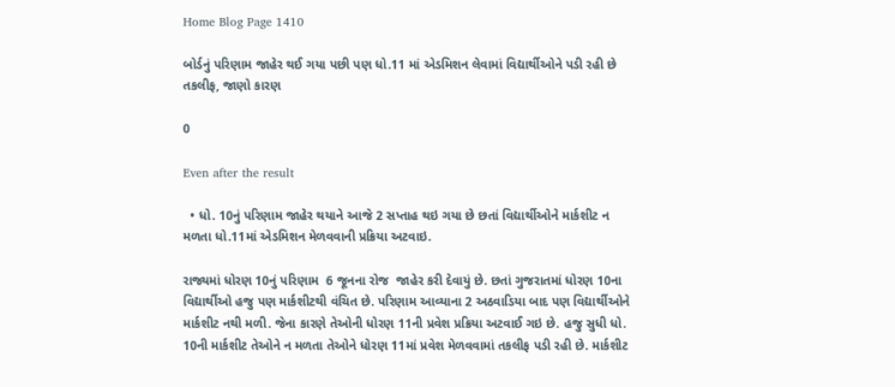Home Blog Page 1410

બોર્ડનું પરિણામ જાહેર થઈ ગયા પછી પણ ધો.11 માં એડમિશન લેવામાં વિદ્યાર્થીઓને પડી રહી છે તકલીફ, જાણો કારણ

0

Even after the result

  • ધો. 10નું પરિણામ જાહેર થયાને આજે 2 સપ્તાહ થઇ ગયા છે છતાં વિદ્યાર્થીઓને માર્કશીટ ન મળતા ધો.11માં એડમિશન મેળવવાની પ્રક્રિયા અટવાઇ.

રાજ્યમાં ધોરણ 10નું પરિણામ  6 જૂનના રોજ  જાહેર કરી દેવાયું છે. છતાં ગુજરાતમાં ધોરણ 10ના વિદ્યાર્થીઓ હજુ પણ માર્કશીટથી વંચિત છે. પરિણામ આવ્યાના 2 અઠવાડિયા બાદ પણ વિદ્યાર્થીઓને માર્કશીટ નથી મળી. જેના કારણે તેઓની ધોરણ 11ની પ્રવેશ પ્રક્રિયા અટવાઈ ગઇ છે. હજુ સુધી ધો. 10ની માર્કશીટ તેઓને ન મળતા તેઓને ધોરણ 11માં પ્રવેશ મેળવવામાં તકલીફ પડી રહી છે. માર્કશીટ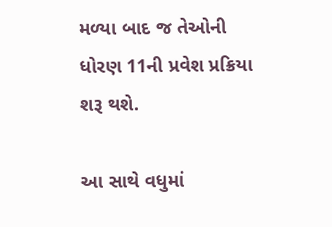મળ્યા બાદ જ તેઓની ધોરણ 11ની પ્રવેશ પ્રક્રિયા શરૂ થશે.

આ સાથે વધુમાં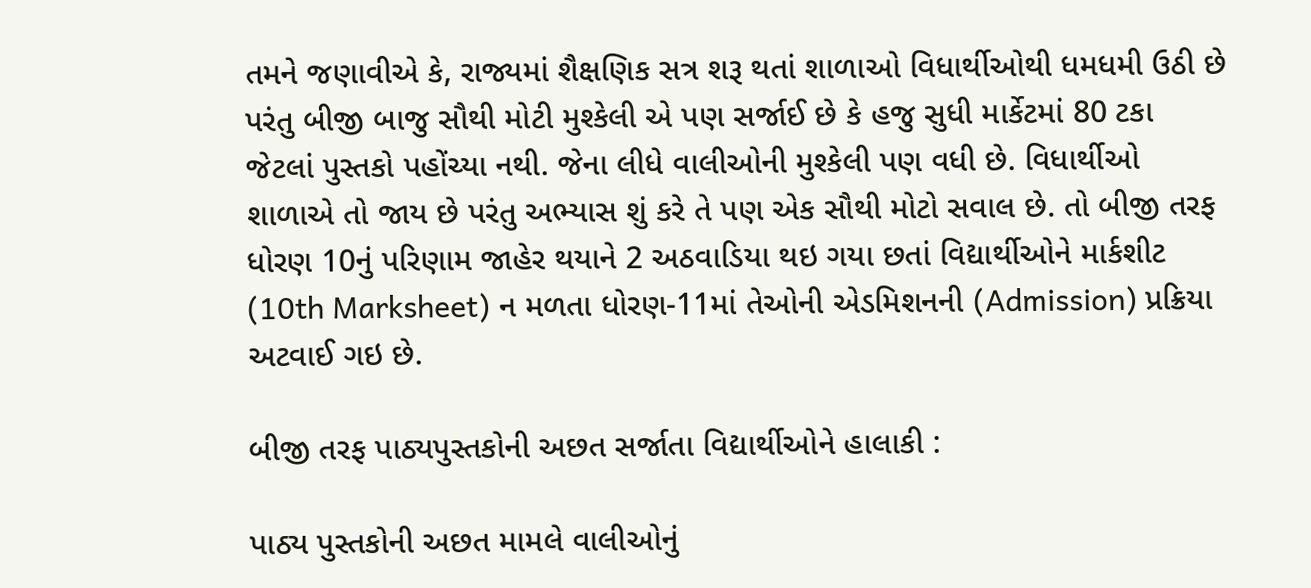તમને જણાવીએ કે, રાજ્યમાં શૈક્ષણિક સત્ર શરૂ થતાં શાળાઓ વિધાર્થીઓથી ધમધમી ઉઠી છે પરંતુ બીજી બાજુ સૌથી મોટી મુશ્કેલી એ પણ સર્જાઈ છે કે હજુ સુધી માર્કેટમાં 80 ટકા જેટલાં પુસ્તકો પહોંચ્યા નથી. જેના લીધે વાલીઓની મુશ્કેલી પણ વધી છે. વિધાર્થીઓ શાળાએ તો જાય છે પરંતુ અભ્યાસ શું કરે તે પણ એક સૌથી મોટો સવાલ છે. તો બીજી તરફ ધોરણ 10નું પરિણામ જાહેર થયાને 2 અઠવાડિયા થઇ ગયા છતાં વિદ્યાર્થીઓને માર્કશીટ (10th Marksheet) ન મળતા ધોરણ-11માં તેઓની એડમિશનની (Admission) પ્રક્રિયા અટવાઈ ગઇ છે.

બીજી તરફ પાઠ્યપુસ્તકોની અછત સર્જાતા વિદ્યાર્થીઓને હાલાકી :

પાઠ્ય પુસ્તકોની અછત મામલે વાલીઓનું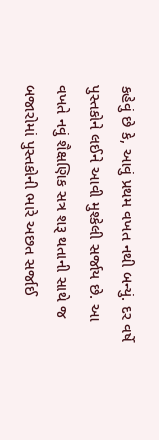કહેવું છે કે, આવું પ્રથમ વખત નથી બન્યું. દર વર્ષે પુસ્તકોને લઈને આવી મુશ્કેલી સર્જાય છે. આ વખતે નવું શૈક્ષણિક સત્ર શરૂ થતાની સાથે જ બજારોમાં પુસ્તકોની ભારે અછત સર્જાઈ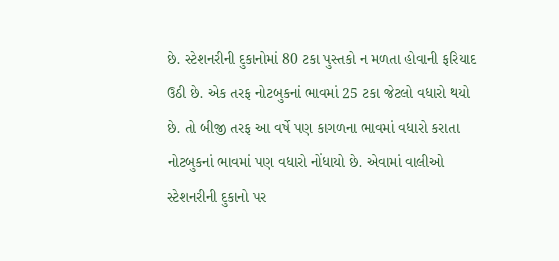છે. સ્ટેશનરીની દુકાનોમાં 80 ટકા પુસ્તકો ન મળતા હોવાની ફરિયાદ ઉઠી છે. એક તરફ નોટબુકનાં ભાવમાં 25 ટકા જેટલો વધારો થયો છે. તો બીજી તરફ આ વર્ષે પણ કાગળના ભાવમાં વધારો કરાતા નોટબુકનાં ભાવમાં પણ વધારો નોંધાયો છે. એવામાં વાલીઓ સ્ટેશનરીની દુકાનો પર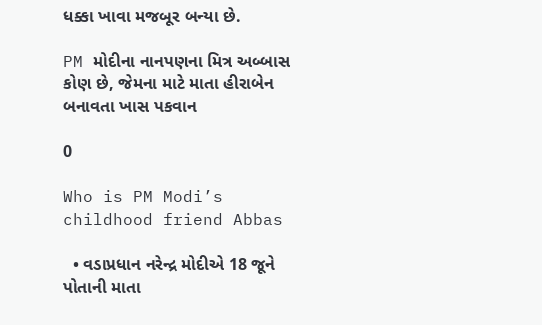ધક્કા ખાવા મજબૂર બન્યા છે.

PM મોદીના નાનપણના મિત્ર અબ્બાસ કોણ છે, જેમના માટે માતા હીરાબેન બનાવતા ખાસ પકવાન

0

Who is PM Modi’s childhood friend Abbas

  • વડાપ્રધાન નરેન્દ્ર મોદીએ 18 જૂને પોતાની માતા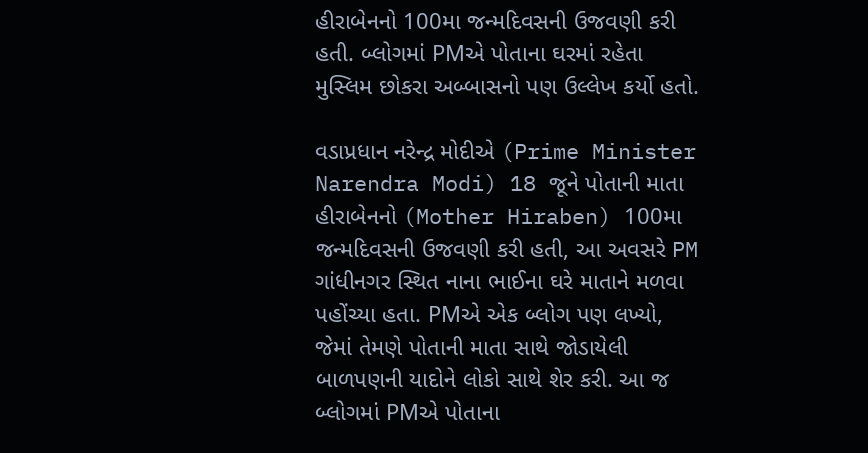હીરાબેનનો 100મા જન્મદિવસની ઉજવણી કરી હતી. બ્લોગમાં PMએ પોતાના ઘરમાં રહેતા મુસ્લિમ છોકરા અબ્બાસનો પણ ઉલ્લેખ કર્યો હતો.

વડાપ્રધાન નરેન્દ્ર મોદીએ (Prime Minister Narendra Modi) 18 જૂને પોતાની માતા હીરાબેનનો (Mother Hiraben) 100મા જન્મદિવસની ઉજવણી કરી હતી, આ અવસરે PM ગાંધીનગર સ્થિત નાના ભાઈના ઘરે માતાને મળવા પહોંચ્યા હતા. PMએ એક બ્લોગ પણ લખ્યો, જેમાં તેમણે પોતાની માતા સાથે જોડાયેલી બાળપણની યાદોને લોકો સાથે શેર કરી. આ જ બ્લોગમાં PMએ પોતાના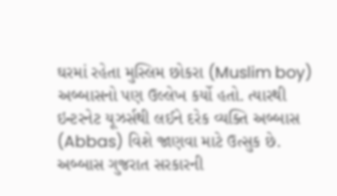ઘરમાં રહેતા મુસ્લિમ છોકરા (Muslim boy) અબ્બાસનો પણ ઉલ્લેખ કર્યો હતો. ત્યારથી ઇન્ટરનેટ યૂઝર્સથી લઈને દરેક વ્યક્તિ અબ્બાસ (Abbas) વિશે જાણવા માટે ઉત્સુક છે. અબ્બાસ ગુજરાત સરકારની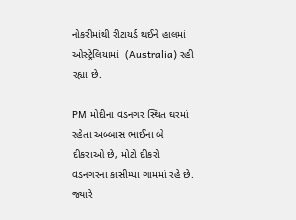નોકરીમાંથી રીટાયર્ડ થઈને હાલમાં ઓસ્ટ્રેલિયામાં  (Australia) રહી રહ્યા છે.

PM મોદીના વડનગર સ્થિત ઘરમાં રહેતા અબ્બાસ ભાઈના બે દીકરાઓ છે, મોટો દીકરો વડનગરના કાસીમ્પા ગામમાં રહે છે. જ્યારે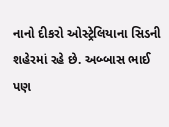નાનો દીકરો ઓસ્ટ્રેલિયાના સિડની શહેરમાં રહે છે. અબ્બાસ ભાઈ પણ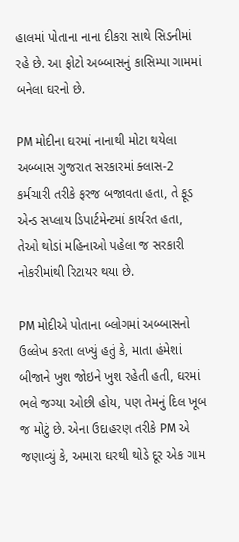હાલમાં પોતાના નાના દીકરા સાથે સિડનીમાં રહે છે. આ ફોટો અબ્બાસનું કાસિમ્પા ગામમાં બનેલા ઘરનો છે.

PM મોદીના ઘરમાં નાનાથી મોટા થયેલા અબ્બાસ ગુજરાત સરકારમાં ક્લાસ-2 કર્મચારી તરીકે ફરજ બજાવતા હતા, તે ફૂડ એન્ડ સપ્લાય ડિપાર્ટમેન્ટમાં કાર્યરત હતા, તેઓ થોડાં મહિનાઓ પહેલા જ સરકારી નોકરીમાંથી રિટાયર થયા છે.

PM મોદીએ પોતાના બ્લોગમાં અબ્બાસનો ઉલ્લેખ કરતા લખ્યું હતું કે, માતા હંમેશાં બીજાને ખુશ જોઇને ખુશ રહેતી હતી, ઘરમાં ભલે જગ્યા ઓછી હોય, પણ તેમનું દિલ ખૂબ જ મોટું છે. એના ઉદાહરણ તરીકે PM એ જણાવ્યું કે, અમારા ઘરથી થોડે દૂર એક ગામ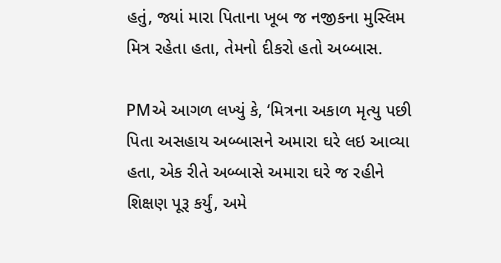હતું, જ્યાં મારા પિતાના ખૂબ જ નજીકના મુસ્લિમ મિત્ર રહેતા હતા, તેમનો દીકરો હતો અબ્બાસ.

PMએ આગળ લખ્યું કે, ‘મિત્રના અકાળ મૃત્યુ પછી પિતા અસહાય અબ્બાસને અમારા ઘરે લઇ આવ્યા હતા, એક રીતે અબ્બાસે અમારા ઘરે જ રહીને શિક્ષણ પૂરૂ કર્યું, અમે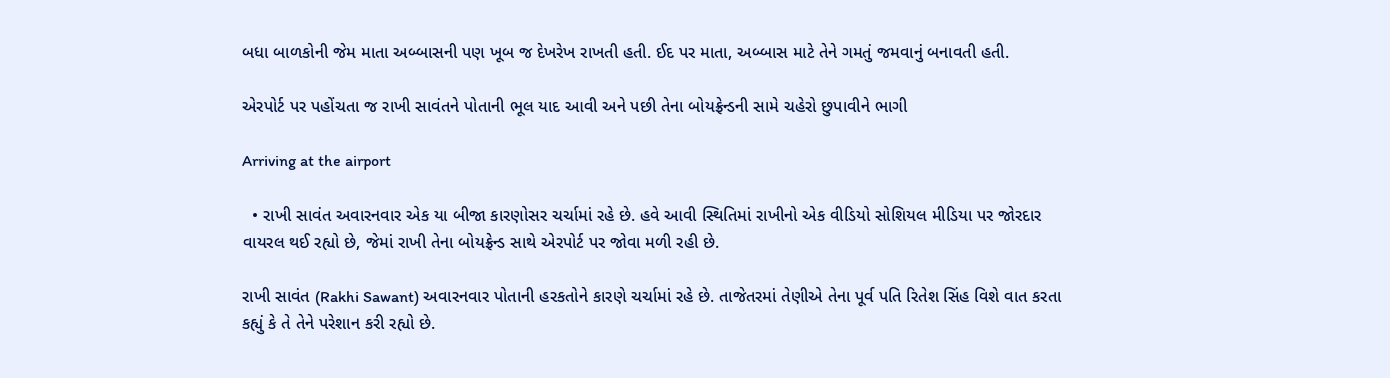બધા બાળકોની જેમ માતા અબ્બાસની પણ ખૂબ જ દેખરેખ રાખતી હતી. ઈદ પર માતા, અબ્બાસ માટે તેને ગમતું જમવાનું બનાવતી હતી.

એરપોર્ટ પર પહોંચતા જ રાખી સાવંતને પોતાની ભૂલ યાદ આવી અને પછી તેના બોયફ્રેન્ડની સામે ચહેરો છુપાવીને ભાગી

Arriving at the airport

  • રાખી સાવંત અવારનવાર એક યા બીજા કારણોસર ચર્ચામાં રહે છે. હવે આવી સ્થિતિમાં રાખીનો એક વીડિયો સોશિયલ મીડિયા પર જોરદાર વાયરલ થઈ રહ્યો છે, જેમાં રાખી તેના બોયફ્રેન્ડ સાથે એરપોર્ટ પર જોવા મળી રહી છે.

રાખી સાવંત (Rakhi Sawant) અવારનવાર પોતાની હરકતોને કારણે ચર્ચામાં રહે છે. તાજેતરમાં તેણીએ તેના પૂર્વ પતિ રિતેશ સિંહ વિશે વાત કરતા કહ્યું કે તે તેને પરેશાન કરી રહ્યો છે.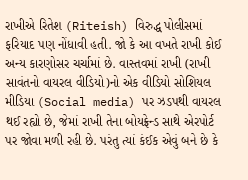રાખીએ રિતેશ (Riteish) વિરુદ્ધ પોલીસમાં ફરિયાદ પણ નોંધાવી હતી. જો કે આ વખતે રાખી કોઈ અન્ય કારણોસર ચર્ચામાં છે. વાસ્તવમાં રાખી (રાખી સાવંતનો વાયરલ વીડિયો)નો એક વીડિયો સોશિયલ મીડિયા (Social media) પર ઝડપથી વાયરલ થઈ રહ્યો છે, જેમાં રાખી તેના બોયફ્રેન્ડ સાથે એરપોર્ટ પર જોવા મળી રહી છે. પરંતુ ત્યાં કંઈક એવું બને છે કે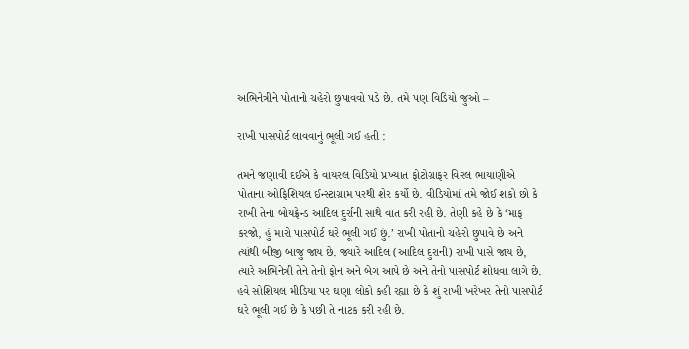અભિનેત્રીને પોતાનો ચહેરો છુપાવવો પડે છે. તમે પણ વિડિયો જુઓ –

રાખી પાસપોર્ટ લાવવાનું ભૂલી ગઈ હતી :

તમને જણાવી દઈએ કે વાયરલ વિડિયો પ્રખ્યાત ફોટોગ્રાફર વિરલ ભાયાણીએ પોતાના ઓફિશિયલ ઈન્સ્ટાગ્રામ પરથી શેર કર્યો છે. વીડિયોમાં તમે જોઈ શકો છો કે રાખી તેના બોયફ્રેન્ડ આદિલ દુર્રાની સાથે વાત કરી રહી છે. તેણી કહે છે કે ‘માફ કરજો, હું મારો પાસપોર્ટ ઘરે ભૂલી ગઈ છું.’ રાખી પોતાનો ચહેરો છુપાવે છે અને ત્યાંથી બીજી બાજુ જાય છે. જ્યારે આદિલ (આદિલ દુરાની) રાખી પાસે જાય છે, ત્યારે અભિનેત્રી તેને તેનો ફોન અને બેગ આપે છે અને તેનો પાસપોર્ટ શોધવા લાગે છે. હવે સોશિયલ મીડિયા પર ઘણા લોકો કહી રહ્યા છે કે શું રાખી ખરેખર તેનો પાસપોર્ટ ઘરે ભૂલી ગઈ છે કે પછી તે નાટક કરી રહી છે.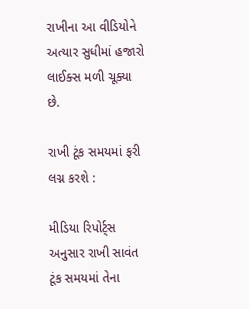રાખીના આ વીડિયોને અત્યાર સુધીમાં હજારો લાઈક્સ મળી ચૂક્યા છે.

રાખી ટૂંક સમયમાં ફરી લગ્ન કરશે :

મીડિયા રિપોર્ટ્સ અનુસાર રાખી સાવંત ટૂંક સમયમાં તેના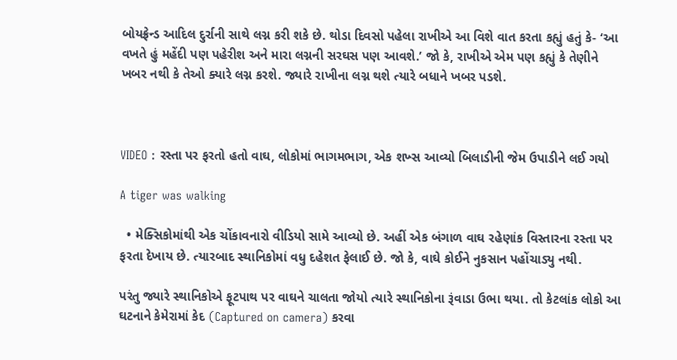બોયફ્રેન્ડ આદિલ દુર્રાની સાથે લગ્ન કરી શકે છે. થોડા દિવસો પહેલા રાખીએ આ વિશે વાત કરતા કહ્યું હતું કે- ‘આ વખતે હું મહેંદી પણ પહેરીશ અને મારા લગ્નની સરઘસ પણ આવશે.’ જો કે, રાખીએ એમ પણ કહ્યું કે તેણીને ખબર નથી કે તેઓ ક્યારે લગ્ન કરશે. જ્યારે રાખીના લગ્ન થશે ત્યારે બધાને ખબર પડશે.



VIDEO : રસ્તા પર ફરતો હતો વાઘ, લોકોમાં ભાગમભાગ, એક શખ્સ આવ્યો બિલાડીની જેમ ઉપાડીને લઈ ગયો

A tiger was walking

  • મેક્સિકોમાંથી એક ચોંકાવનારો વીડિયો સામે આવ્યો છે. અહીં એક બંગાળ વાઘ રહેણાંક વિસ્તારના રસ્તા પર ફરતા દેખાય છે. ત્યારબાદ સ્થાનિકોમાં વધુ દહેશત ફેલાઈ છે. જો કે, વાઘે કોઈને નુકસાન પહોંચાડ્યુ નથી.

પરંતુ જ્યારે સ્થાનિકોએ ફૂટપાથ પર વાઘને ચાલતા જોયો ત્યારે સ્થાનિકોના રૂંવાડા ઉભા થયા. તો કેટલાંક લોકો આ ઘટનાને કેમેરામાં કેદ (Captured on camera) કરવા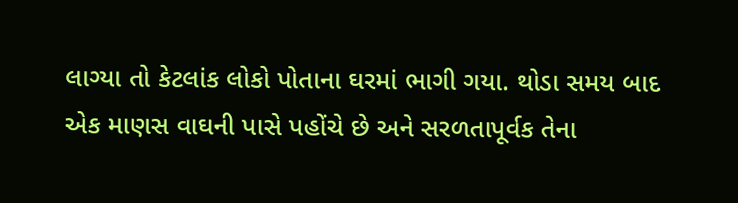લાગ્યા તો કેટલાંક લોકો પોતાના ઘરમાં ભાગી ગયા. થોડા સમય બાદ એક માણસ વાઘની પાસે પહોંચે છે અને સરળતાપૂર્વક તેના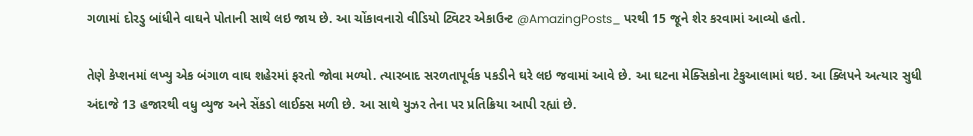ગળામાં દોરડુ બાંધીને વાઘને પોતાની સાથે લઇ જાય છે. આ ચોંકાવનારો વીડિયો ટ્વિટર એકાઉન્ટ @AmazingPosts_ પરથી 15 જૂને શેર કરવામાં આવ્યો હતો.

તેણે કેપ્શનમાં લખ્યુ એક બંગાળ વાઘ શહેરમાં ફરતો જોવા મળ્યો. ત્યારબાદ સરળતાપૂર્વક પકડીને ઘરે લઇ જવામાં આવે છે. આ ઘટના મેક્સિકોના ટેકુઆલામાં થઇ. આ ક્લિપને અત્યાર સુધી અંદાજે 13 હજારથી વધુ વ્યુજ અને સેંકડો લાઈક્સ મળી છે. આ સાથે યુઝર તેના પર પ્રતિક્રિયા આપી રહ્યાં છે.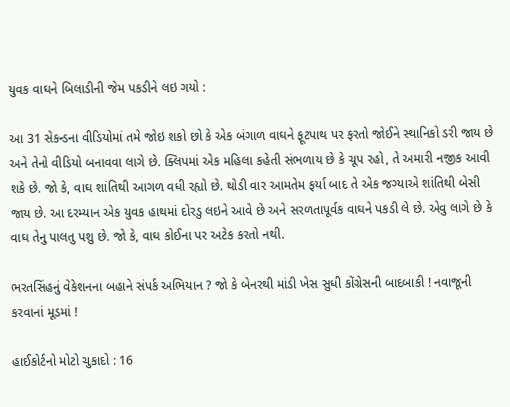યુવક વાઘને બિલાડીની જેમ પકડીને લઇ ગયો :

આ 31 સેકન્ડના વીડિયોમાં તમે જોઇ શકો છો કે એક બંગાળ વાઘને ફૂટપાથ પર ફરતો જોઈને સ્થાનિકો ડરી જાય છે અને તેનો વીડિયો બનાવવા લાગે છે. ક્લિપમાં એક મહિલા કહેતી સંભળાય છે કે ચૂપ રહો, તે અમારી નજીક આવી શકે છે. જો કે, વાઘ શાંતિથી આગળ વધી રહ્યો છે. થોડી વાર આમતેમ ફર્યા બાદ તે એક જગ્યાએ શાંતિથી બેસી જાય છે. આ દરમ્યાન એક યુવક હાથમાં દોરડુ લઇને આવે છે અને સરળતાપૂર્વક વાઘને પકડી લે છે. એવુ લાગે છે કે વાઘ તેનુ પાલતુ પશુ છે. જો કે, વાઘ કોઈના પર અટેક કરતો નથી.

ભરતસિંહનું વેકેશનના બહાને સંપર્ક અભિયાન ? જો કે બેનરથી માંડી ખેસ સુધી કોંગ્રેસની બાદબાકી ! નવાજૂની કરવાનાં મૂડમાં !

હાઈકોર્ટનો મોટો ચુકાદો : 16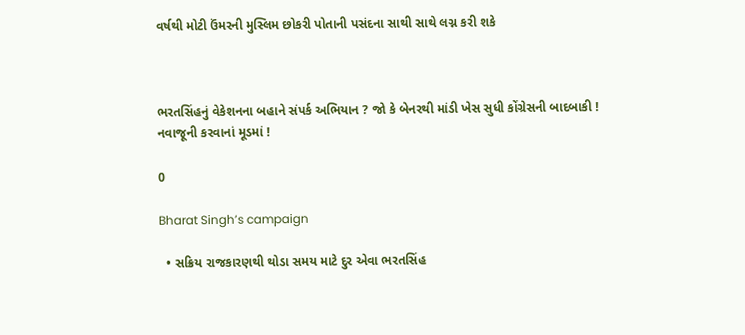વર્ષથી મોટી ઉંમરની મુસ્લિમ છોકરી પોતાની પસંદના સાથી સાથે લગ્ન કરી શકે



ભરતસિંહનું વેકેશનના બહાને સંપર્ક અભિયાન ? જો કે બેનરથી માંડી ખેસ સુધી કોંગ્રેસની બાદબાકી ! નવાજૂની કરવાનાં મૂડમાં !

0

Bharat Singh’s campaign

  • સક્રિય રાજકારણથી થોડા સમય માટે દુર એવા ભરતસિંહ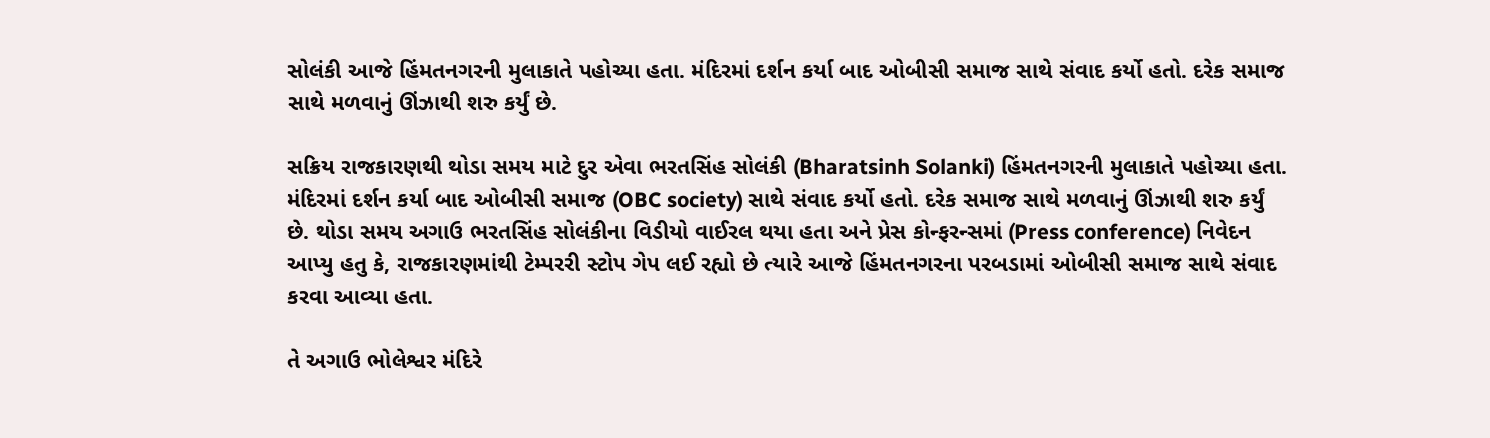સોલંકી આજે હિંમતનગરની મુલાકાતે પહોચ્યા હતા. મંદિરમાં દર્શન કર્યા બાદ ઓબીસી સમાજ સાથે સંવાદ કર્યો હતો. દરેક સમાજ સાથે મળવાનું ઊંઝાથી શરુ કર્યું છે.

સક્રિય રાજકારણથી થોડા સમય માટે દુર એવા ભરતસિંહ સોલંકી (Bharatsinh Solanki) હિંમતનગરની મુલાકાતે પહોચ્યા હતા. મંદિરમાં દર્શન કર્યા બાદ ઓબીસી સમાજ (OBC society) સાથે સંવાદ કર્યો હતો. દરેક સમાજ સાથે મળવાનું ઊંઝાથી શરુ કર્યું છે. થોડા સમય અગાઉ ભરતસિંહ સોલંકીના વિડીયો વાઈરલ થયા હતા અને પ્રેસ કોન્ફરન્સમાં (Press conference) નિવેદન આપ્યુ હતુ કે, રાજકારણમાંથી ટેમ્પરરી સ્ટોપ ગેપ લઈ રહ્યો છે ત્યારે આજે હિંમતનગરના પરબડામાં ઓબીસી સમાજ સાથે સંવાદ કરવા આવ્યા હતા.

તે અગાઉ ભોલેશ્વર મંદિરે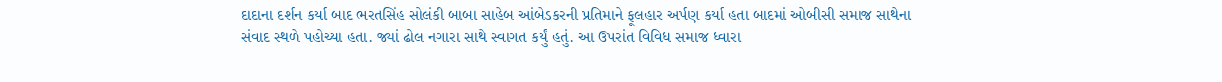દાદાના દર્શન કર્યા બાદ ભરતસિંહ સોલંકી બાબા સાહેબ આંબેડકરની પ્રતિમાને ફૂલહાર અર્પણ કર્યા હતા બાદમાં ઓબીસી સમાજ સાથેના સંવાદ સ્થળે પહોચ્યા હતા. જ્યાં ઢોલ નગારા સાથે સ્વાગત કર્યું હતું. આ ઉપરાંત વિવિધ સમાજ ધ્વારા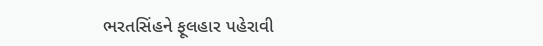ભરતસિંહને ફૂલહાર પહેરાવી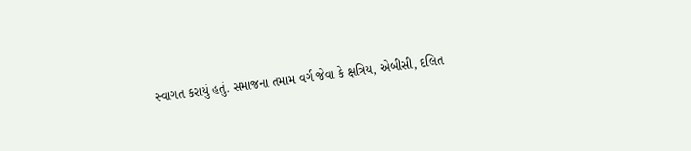સ્વાગત કરાયું હતું. સમાજના તમામ વર્ગ જેવા કે ક્ષત્રિય, એબીસી, દલિત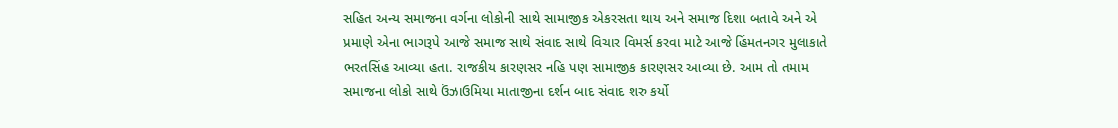સહિત અન્ય સમાજના વર્ગના લોકોની સાથે સામાજીક એકરસતા થાય અને સમાજ દિશા બતાવે અને એ પ્રમાણે એના ભાગરૂપે આજે સમાજ સાથે સંવાદ સાથે વિચાર વિમર્સ કરવા માટે આજે હિંમતનગર મુલાકાતે ભરતસિંહ આવ્યા હતા. રાજકીય કારણસર નહિ પણ સામાજીક કારણસર આવ્યા છે. આમ તો તમામ સમાજના લોકો સાથે ઉંઝાઉમિયા માતાજીના દર્શન બાદ સંવાદ શરુ કર્યો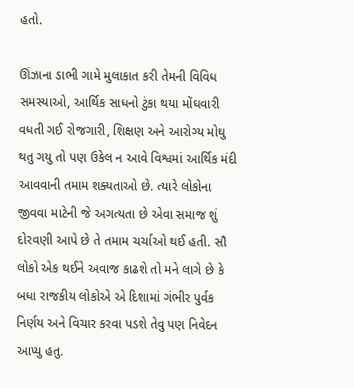હતો.

ઊંઝાના ડાભી ગામે મુલાકાત કરી તેમની વિવિધ સમસ્યાઓ, આર્થિક સાધનો ટુંકા થયા મોંઘવારી વધતી ગઈ રોજગારી, શિક્ષણ અને આરોગ્ય મોઘુ થતુ ગયુ તો પણ ઉકેલ ન આવે વિશ્વમાં આર્થિક મંદી આવવાની તમામ શક્યતાઓ છે. ત્યારે લોકોના જીવવા માટેની જે અગત્યતા છે એવા સમાજ શું દોરવણી આપે છે તે તમામ ચર્ચાઓ થઈ હતી. સૌ લોકો એક થઈને અવાજ કાઢશે તો મને લાગે છે કે બધા રાજકીય લોકોએ એ દિશામાં ગંભીર પુર્વક નિર્ણય અને વિચાર કરવા પડશે તેવુ પણ નિવેદન આપ્યુ હતુ.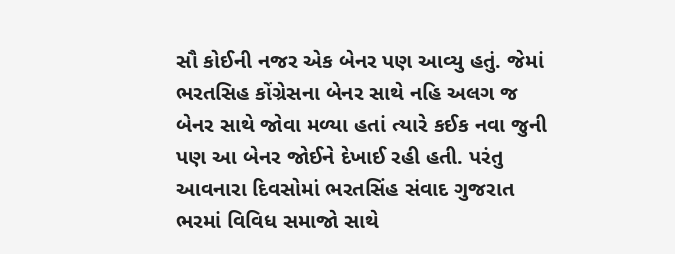સૌ કોઈની નજર એક બેનર પણ આવ્યુ હતું. જેમાં ભરતસિહ કોંગ્રેસના બેનર સાથે નહિ અલગ જ બેનર સાથે જોવા મળ્યા હતાં ત્યારે કઈક નવા જુની પણ આ બેનર જોઈને દેખાઈ રહી હતી. પરંતુ આવનારા દિવસોમાં ભરતસિંહ સંવાદ ગુજરાત ભરમાં વિવિધ સમાજો સાથે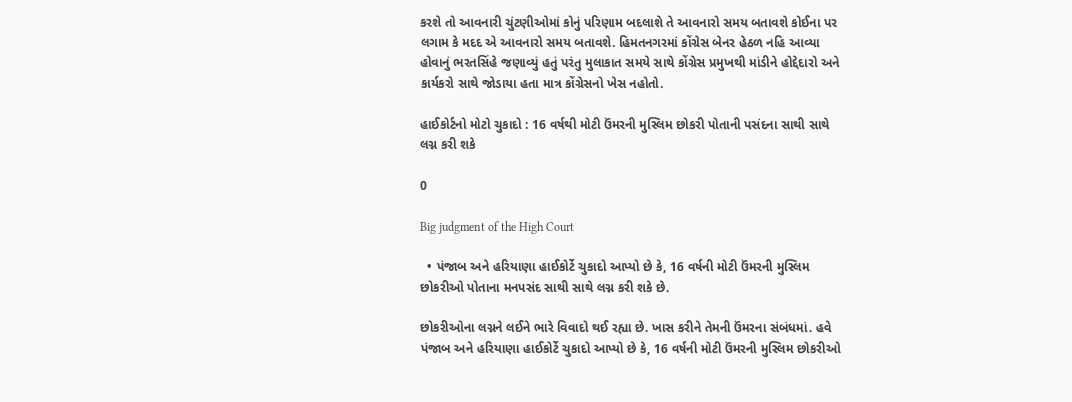કરશે તો આવનારી ચુંટણીઓમાં કોનું પરિણામ બદલાશે તે આવનારો સમય બતાવશે કોઈના પર લગામ કે મદદ એ આવનારો સમય બતાવશે. હિમતનગરમાં કોંગ્રેસ બેનર હેઠળ નહિ આવ્યા હોવાનું ભરતસિંહે જણાવ્યું હતું પરંતુ મુલાકાત સમયે સાથે કોંગ્રેસ પ્રમુખથી માંડીને હોદ્દેદારો અને કાર્યકરો સાથે જોડાયા હતા માત્ર કોંગ્રેસનો ખેસ નહોતો.

હાઈકોર્ટનો મોટો ચુકાદો : 16 વર્ષથી મોટી ઉંમરની મુસ્લિમ છોકરી પોતાની પસંદના સાથી સાથે લગ્ન કરી શકે

0

Big judgment of the High Court

  • પંજાબ અને હરિયાણા હાઈકોર્ટે ચુકાદો આપ્યો છે કે, 16 વર્ષની મોટી ઉંમરની મુસ્લિમ છોકરીઓ પોતાના મનપસંદ સાથી સાથે લગ્ન કરી શકે છે.

છોકરીઓના લગ્નને લઈને ભારે વિવાદો થઈ રહ્યા છે. ખાસ કરીને તેમની ઉંમરના સંબંધમાં. હવે પંજાબ અને હરિયાણા હાઈકોર્ટે ચુકાદો આપ્યો છે કે, 16 વર્ષની મોટી ઉંમરની મુસ્લિમ છોકરીઓ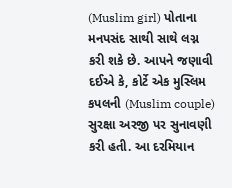(Muslim girl) પોતાના મનપસંદ સાથી સાથે લગ્ન કરી શકે છે. આપને જણાવી દઈએ કે, કોર્ટે એક મુસ્લિમ કપલની (Muslim couple) સુરક્ષા અરજી પર સુનાવણી કરી હતી. આ દરમિયાન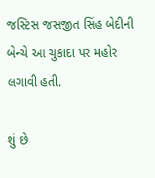જસ્ટિસ જસજીત સિંહ બેદીની બેન્ચે આ ચુકાદા પર મહોર લગાવી હતી.

શું છે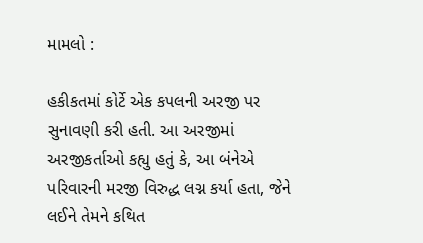મામલો :

હકીકતમાં કોર્ટે એક કપલની અરજી પર સુનાવણી કરી હતી. આ અરજીમાં અરજીકર્તાઓ કહ્યુ હતું કે, આ બંનેએ પરિવારની મરજી વિરુદ્ધ લગ્ન કર્યા હતા, જેને લઈને તેમને કથિત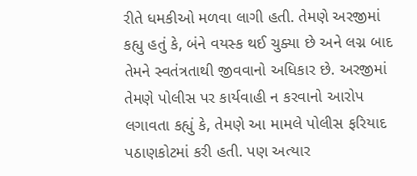રીતે ધમકીઓ મળવા લાગી હતી. તેમણે અરજીમાં કહ્યુ હતું કે, બંને વયસ્ક થઈ ચુક્યા છે અને લગ્ન બાદ તેમને સ્વતંત્રતાથી જીવવાનો અધિકાર છે. અરજીમાં તેમણે પોલીસ પર કાર્યવાહી ન કરવાનો આરોપ લગાવતા કહ્યું કે, તેમણે આ મામલે પોલીસ ફરિયાદ પઠાણકોટમાં કરી હતી. પણ અત્યાર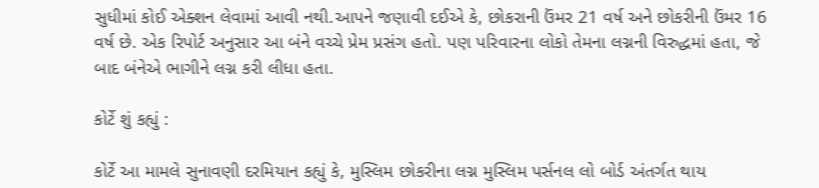સુધીમાં કોઈ એક્શન લેવામાં આવી નથી.આપને જણાવી દઈએ કે, છોકરાની ઉંમર 21 વર્ષ અને છોકરીની ઉંમર 16 વર્ષ છે. એક રિપોર્ટ અનુસાર આ બંને વચ્ચે પ્રેમ પ્રસંગ હતો. પણ પરિવારના લોકો તેમના લગ્નની વિરુદ્ધમાં હતા, જે બાદ બંનેએ ભાગીને લગ્ન કરી લીધા હતા.

કોર્ટે શું કહ્યું :

કોર્ટે આ મામલે સુનાવણી દરમિયાન કહ્યું કે, મુસ્લિમ છોકરીના લગ્ન મુસ્લિમ પર્સનલ લો બોર્ડ અંતર્ગત થાય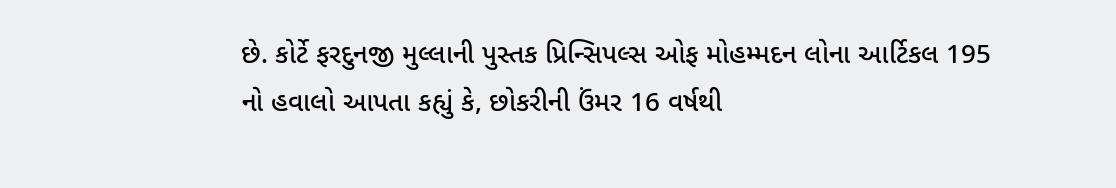છે. કોર્ટે ફરદુનજી મુલ્લાની પુસ્તક પ્રિન્સિપલ્સ ઓફ મોહમ્મદન લોના આર્ટિકલ 195 નો હવાલો આપતા કહ્યું કે, છોકરીની ઉંમર 16 વર્ષથી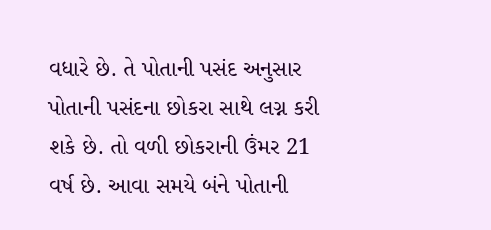વધારે છે. તે પોતાની પસંદ અનુસાર પોતાની પસંદના છોકરા સાથે લગ્ન કરી શકે છે. તો વળી છોકરાની ઉંમર 21 વર્ષ છે. આવા સમયે બંને પોતાની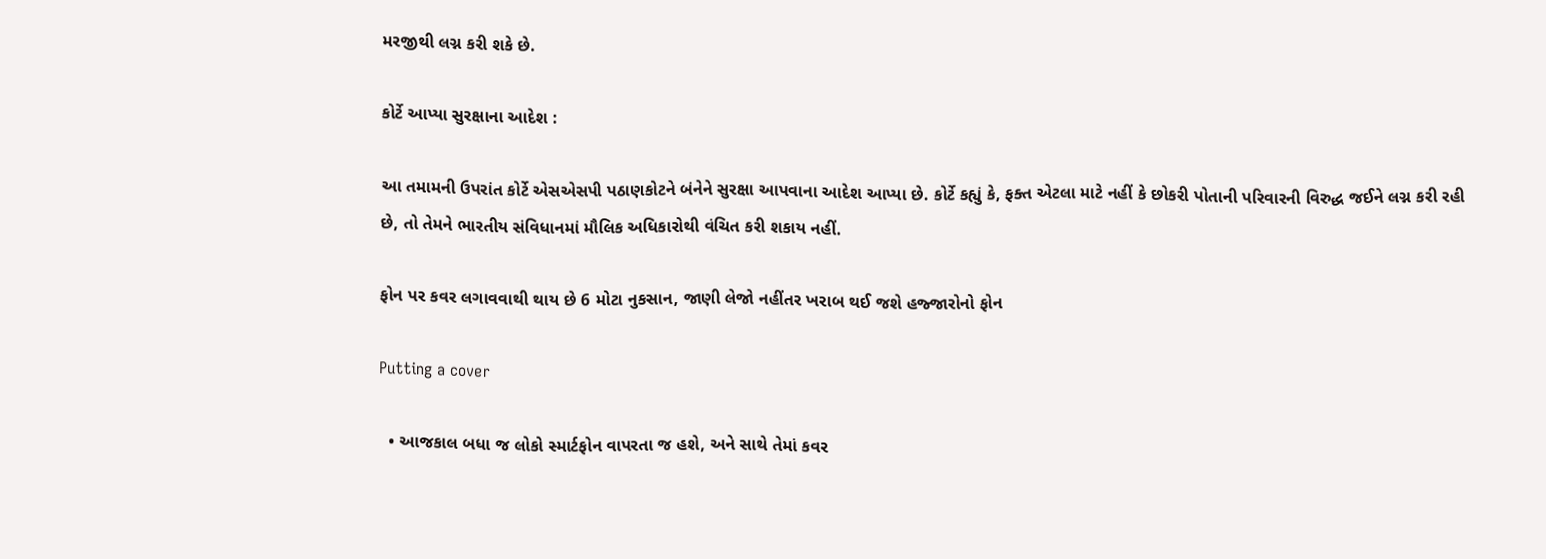મરજીથી લગ્ન કરી શકે છે.

કોર્ટે આપ્યા સુરક્ષાના આદેશ :

આ તમામની ઉપરાંત કોર્ટે એસએસપી પઠાણકોટને બંનેને સુરક્ષા આપવાના આદેશ આપ્યા છે. કોર્ટે કહ્યું કે, ફક્ત એટલા માટે નહીં કે છોકરી પોતાની પરિવારની વિરુદ્ધ જઈને લગ્ન કરી રહી છે, તો તેમને ભારતીય સંવિધાનમાં મૌલિક અધિકારોથી વંચિત કરી શકાય નહીં.

ફોન પર કવર લગાવવાથી થાય છે 6 મોટા નુકસાન, જાણી લેજો નહીંતર ખરાબ થઈ જશે હજ્જારોનો ફોન

Putting a cover

  • આજકાલ બધા જ લોકો સ્માર્ટફોન વાપરતા જ હશે, અને સાથે તેમાં કવર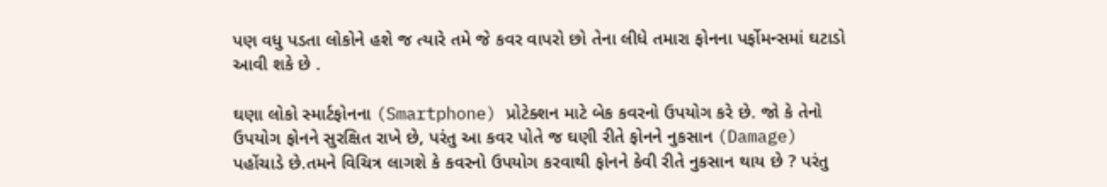પણ વધુ પડતા લોકોને હશે જ ત્યારે તમે જે કવર વાપરો છો તેના લીધે તમારા ફોનના પર્ફોમન્સમાં ઘટાડો આવી શકે છે .

ઘણા લોકો સ્માર્ટફોનના (Smartphone) પ્રોટેક્શન માટે બેક કવરનો ઉપયોગ કરે છે. જો કે તેનો ઉપયોગ ફોનને સુરક્ષિત રાખે છે, પરંતુ આ કવર પોતે જ ઘણી રીતે ફોનને નુકસાન (Damage) પહોંચાડે છે.તમને વિચિત્ર લાગશે કે કવરનો ઉપયોગ કરવાથી ફોનને કેવી રીતે નુકસાન થાય છે ? પરંતુ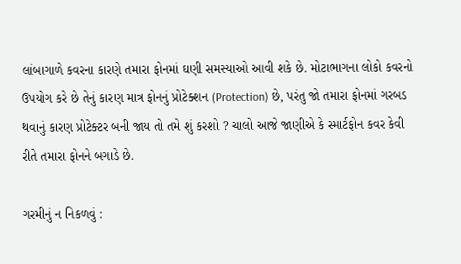લાંબાગાળે કવરના કારણે તમારા ફોનમાં ઘણી સમસ્યાઓ આવી શકે છે. મોટાભાગના લોકો કવરનો ઉપયોગ કરે છે તેનું કારણ માત્ર ફોનનું પ્રોટેક્શન (Protection) છે, પરંતુ જો તમારા ફોનમાં ગરબડ થવાનું કારણ પ્રોટેક્ટર બની જાય તો તમે શું કરશો ? ચાલો આજે જાણીએ કે સ્માર્ટફોન કવર કેવી રીતે તમારા ફોનને બગાડે છે.

ગરમીનું ન નિકળવું :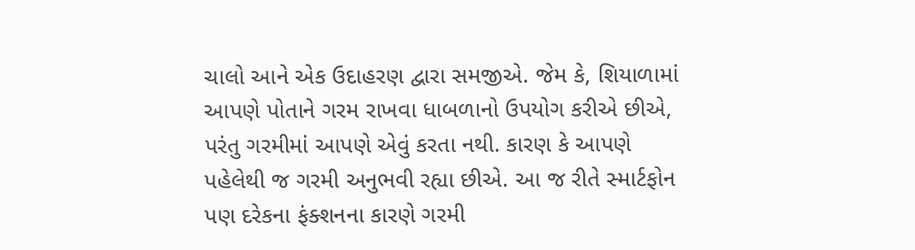ચાલો આને એક ઉદાહરણ દ્વારા સમજીએ. જેમ કે, શિયાળામાં આપણે પોતાને ગરમ રાખવા ધાબળાનો ઉપયોગ કરીએ છીએ, પરંતુ ગરમીમાં આપણે એવું કરતા નથી. કારણ કે આપણે પહેલેથી જ ગરમી અનુભવી રહ્યા છીએ. આ જ રીતે સ્માર્ટફોન પણ દરેકના ફંક્શનના કારણે ગરમી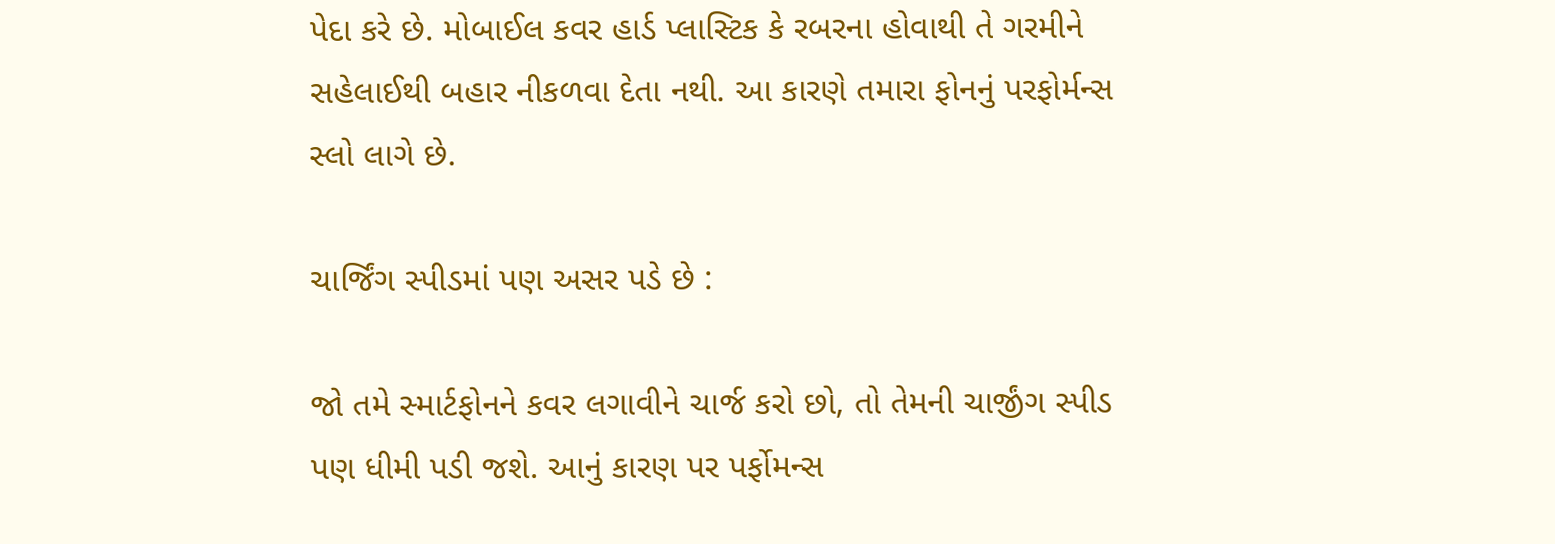પેદા કરે છે. મોબાઈલ કવર હાર્ડ પ્લાસ્ટિક કે રબરના હોવાથી તે ગરમીને સહેલાઈથી બહાર નીકળવા દેતા નથી. આ કારણે તમારા ફોનનું પરફોર્મન્સ સ્લો લાગે છે.

ચાર્જિંગ સ્પીડમાં પણ અસર પડે છે :

જો તમે સ્માર્ટફોનને કવર લગાવીને ચાર્જ કરો છો, તો તેમની ચાર્જીંગ સ્પીડ પણ ધીમી પડી જશે. આનું કારણ પર પર્ફોમન્સ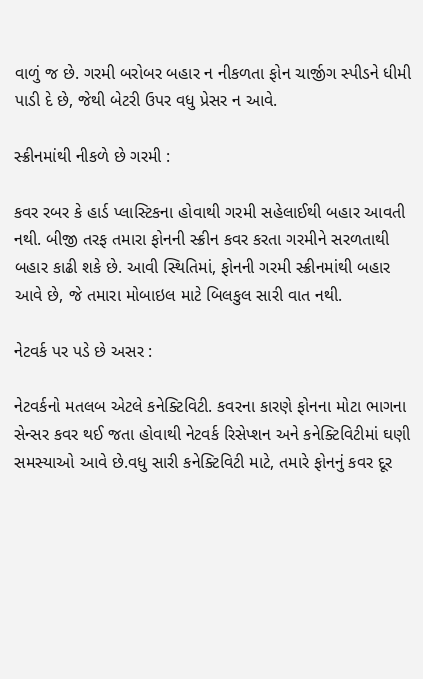વાળું જ છે. ગરમી બરોબર બહાર ન નીકળતા ફોન ચાર્જીગ સ્પીડને ધીમી પાડી દે છે, જેથી બેટરી ઉપર વધુ પ્રેસર ન આવે.

સ્ક્રીનમાંથી નીકળે છે ગરમી :

કવર રબર કે હાર્ડ પ્લાસ્ટિકના હોવાથી ગરમી સહેલાઈથી બહાર આવતી નથી. બીજી તરફ તમારા ફોનની સ્ક્રીન કવર કરતા ગરમીને સરળતાથી બહાર કાઢી શકે છે. આવી સ્થિતિમાં, ફોનની ગરમી સ્ક્રીનમાંથી બહાર આવે છે, જે તમારા મોબાઇલ માટે બિલકુલ સારી વાત નથી.

નેટવર્ક પર પડે છે અસર :

નેટવર્કનો મતલબ એટલે કનેક્ટિવિટી. કવરના કારણે ફોનના મોટા ભાગના સેન્સર કવર થઈ જતા હોવાથી નેટવર્ક રિસેપ્શન અને કનેક્ટિવિટીમાં ઘણી સમસ્યાઓ આવે છે.વધુ સારી કનેક્ટિવિટી માટે, તમારે ફોનનું કવર દૂર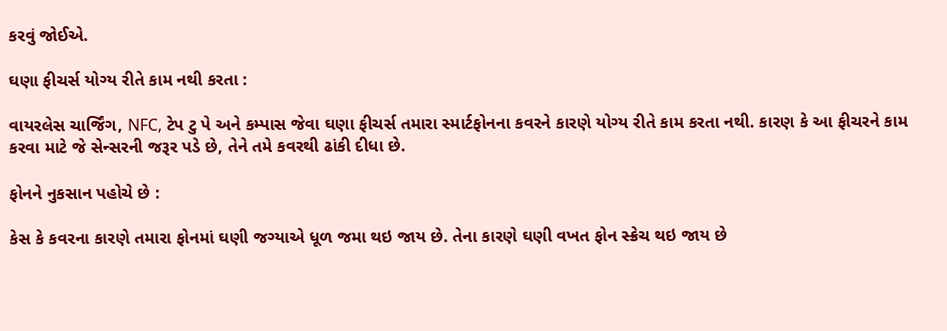કરવું જોઈએ.

ઘણા ફીચર્સ યોગ્ય રીતે કામ નથી કરતા :

વાયરલેસ ચાર્જિંગ, NFC, ટેપ ટુ પે અને કમ્પાસ જેવા ઘણા ફીચર્સ તમારા સ્માર્ટફોનના કવરને કારણે યોગ્ય રીતે કામ કરતા નથી. કારણ કે આ ફીચરને કામ કરવા માટે જે સેન્સરની જરૂર પડે છે, તેને તમે કવરથી ઢાંકી દીધા છે.

ફોનને નુકસાન પહોચે છે :

કેસ કે કવરના કારણે તમારા ફોનમાં ઘણી જગ્યાએ ધૂળ જમા થઇ જાય છે. તેના કારણે ઘણી વખત ફોન સ્ક્રેચ થઇ જાય છે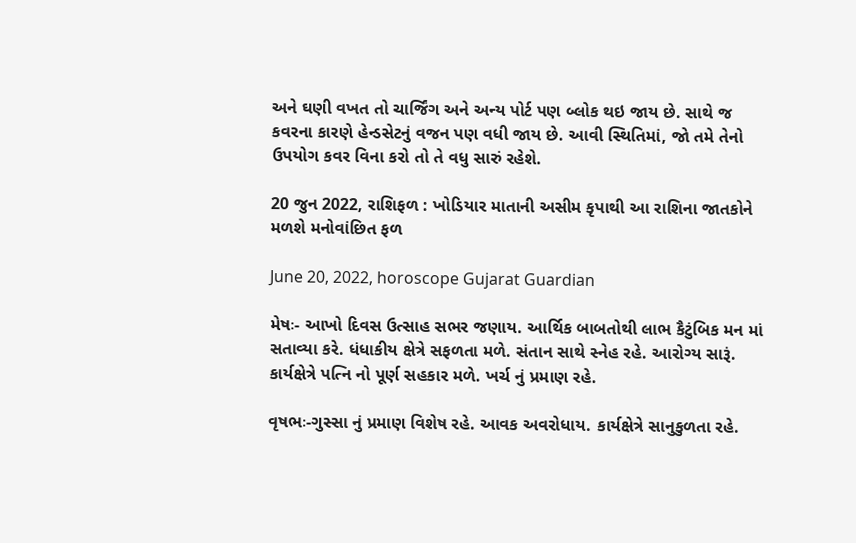અને ઘણી વખત તો ચાર્જિંગ અને અન્ય પોર્ટ પણ બ્લોક થઇ જાય છે. સાથે જ કવરના કારણે હેન્ડસેટનું વજન પણ વધી જાય છે. આવી સ્થિતિમાં, જો તમે તેનો ઉપયોગ કવર વિના કરો તો તે વધુ સારું રહેશે.

20 જુન 2022, રાશિફળ : ખોડિયાર માતાની અસીમ કૃપાથી આ રાશિના જાતકોને મળશે મનોવાંછિત ફળ

June 20, 2022, horoscope Gujarat Guardian

મેષઃ- આખો દિવસ ઉત્સાહ સભર જણાય. આર્થિક બાબતોથી લાભ કૈટુંબિક મન માં સતાવ્યા કરે. ધંધાકીય ક્ષેત્રે સફળતા મળે. સંતાન સાથે સ્નેહ રહે. આરોગ્ય સારૂં. કાર્યક્ષેત્રે પત્નિ નો પૂર્ણ સહકાર મળે. ખર્ચ નું પ્રમાણ રહે.

વૃષભઃ-ગુસ્સા નું પ્રમાણ વિશેષ રહે. આવક અવરોધાય. કાર્યક્ષેત્રે સાનુકુળતા રહે.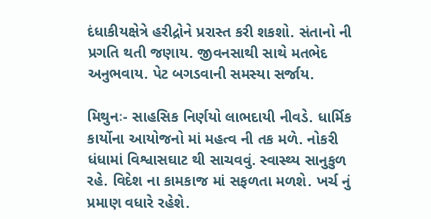દંધાકીયક્ષેત્રે હરીદ્રોને પ્રરાસ્ત કરી શકશો. સંતાનો ની પ્રગતિ થતી જણાય. જીવનસાથી સાથે મતભેદ અનુભવાય. પેટ બગડવાની સમસ્યા સર્જાય.

મિથુનઃ- સાહસિક નિર્ણયો લાભદાયી નીવડે. ધાર્મિક કાર્યોના આયોજનો માં મહત્વ ની તક મળે. નોકરી ધંધામાં વિશ્વાસઘાટ થી સાચવવું. સ્વાસ્થ્ય સાનુકુળ રહે. વિદેશ ના કામકાજ માં સફળતા મળશે. ખર્ચ નું પ્રમાણ વધારે રહેશે.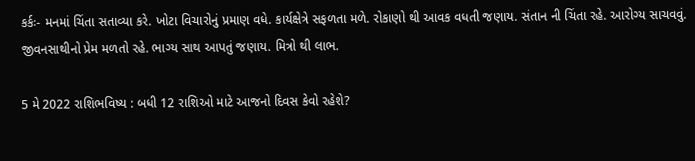કર્કઃ- મનમાં ચિંતા સતાવ્યા કરે. ખોટા વિચારોનું પ્રમાણ વધે. કાર્યક્ષેત્રે સફળતા મળે. રોકાણો થી આવક વધતી જણાય. સંતાન ની ચિંતા રહે. આરોગ્ય સાચવવું. જીવનસાથીનો પ્રેમ મળતો રહે. ભાગ્ય સાથ આપતું જણાય. મિત્રો થી લાભ.

5 મે 2022 રાશિભવિષ્ય : બધી 12 રાશિઓ માટે આજનો દિવસ કેવો રહેશે?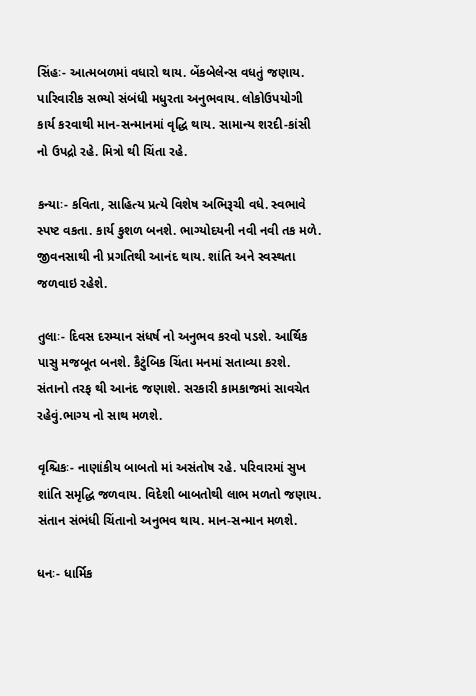સિંહઃ- આત્મબળમાં વધારો થાય. બેંકબેલેન્સ વધતું જણાય. પારિવારીક સભ્યો સંબંધી મધુરતા અનુભવાય. લોકોઉપયોગી કાર્ય કરવાથી માન-સન્માનમાં વૃદ્ધિ થાય. સામાન્ય શરદી-કાંસી નો ઉપદ્રો રહે. મિત્રો થી ચિંતા રહે.

કન્યાઃ- કવિતા, સાહિત્ય પ્રત્યે વિશેષ અભિરૂચી વધે. સ્વભાવે સ્પષ્ટ વકતા. કાર્ય કુશળ બનશે. ભાગ્યોદયની નવી નવી તક મળે. જીવનસાથી ની પ્રગતિથી આનંદ થાય. શાંતિ અને સ્વસ્થતા જળવાઇ રહેશે.

તુલાઃ- દિવસ દરમ્યાન સંધર્ષ નો અનુભવ કરવો પડશે. આર્થિક પાસુ મજબૂત બનશે. કૈટુંબિક ચિંતા મનમાં સતાવ્યા કરશે. સંતાનો તરફ થી આનંદ જણાશે. સરકારી કામકાજમાં સાવચેત રહેવું.ભાગ્ય નો સાથ મળશે.

વૃશ્ચિકઃ- નાણાંકીય બાબતો માં અસંતોષ રહે. પરિવારમાં સુખ શાંતિ સમૃદ્ધિ જળવાય. વિદેશી બાબતોથી લાભ મળતો જણાય. સંતાન સંભંધી ચિંતાનો અનુભવ થાય. માન-સન્માન મળશે.

ધનઃ- ધાર્મિક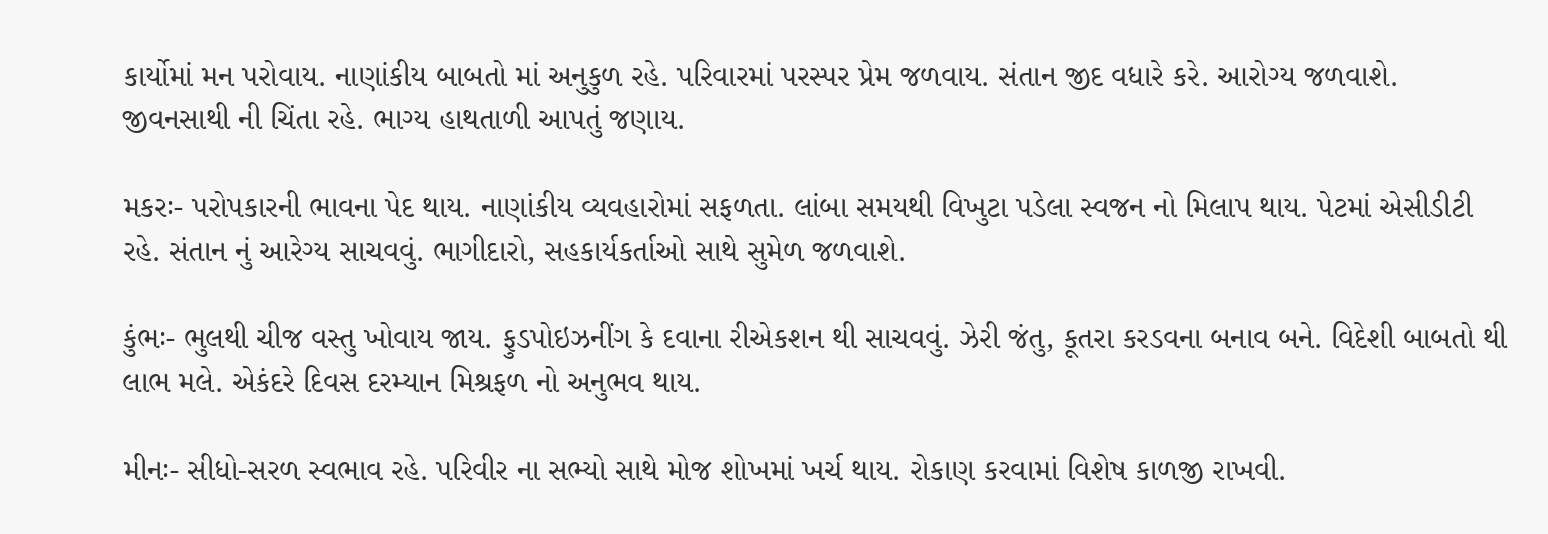કાર્યોમાં મન પરોવાય. નાણાંકીય બાબતો માં અનુકુળ રહે. પરિવારમાં પરસ્પર પ્રેમ જ‍ળવાય. સંતાન જીદ વધારે કરે. આરોગ્ય જળવાશે. જીવનસાથી ની ચિંતા રહે. ભાગ્ય હાથતાળી આપતું જણાય.

મકરઃ- પરોપકારની ભાવના પેદ થાય. નાણાંકીય વ્યવહારોમાં સફળતા. લાંબા સમયથી વિખુટા પડેલા સ્વજન નો મિલાપ થાય. પેટમાં એસીડીટી રહે. સંતાન નું આરેગ્ય સાચવવું. ભાગીદારો, સહકાર્યકર્તાઓ સાથે સુમેળ જળવાશે.

કુંભઃ- ભુલથી ચીજ વસ્તુ ખોવાય જાય. ફુડપોઇઝનીંગ કે દવાના રીએકશન થી સાચવવું. ઝેરી જંતુ, કૂતરા કરડવના બનાવ બને. વિદેશી બાબતો થી લાભ મલે. એકંદરે દિવસ દરમ્યાન મિશ્રફળ નો અનુભવ થાય.

મીનઃ- સીધો-સરળ સ્વભાવ રહે. પરિવીર ના સભ્યો સાથે મોજ શોખમાં ખર્ચ થાય. રોકાણ કરવામાં વિશેષ કાળજી રાખવી.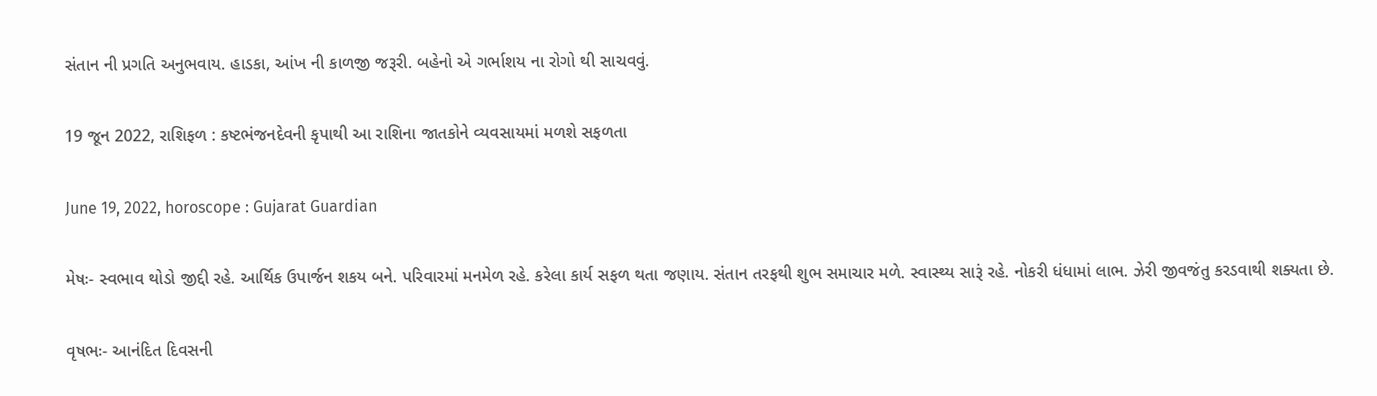સંતાન ની પ્રગતિ અનુભવાય. હાડકા, આંખ ની કાળજી જરૂરી. બહેનો એ ગર્ભાશય ના રોગો થી સાચવવું.

19 જૂન 2022, રાશિફળ : કષ્ટભંજનદેવની કૃપાથી આ રાશિના જાતકોને વ્યવસાયમાં મળશે સફળતા

June 19, 2022, horoscope : Gujarat Guardian

મેષઃ- સ્વભાવ થોડો જીદ્દી રહે. આર્થિક ઉપાર્જન શકય બને. પરિવારમાં મનમેળ રહે. કરેલા કાર્ય સફળ થતા જણાય. સંતાન તરફથી શુભ સમાચાર મળે. સ્વાસ્થ્ય સારૂં રહે. નોકરી ધંધામાં લાભ. ઝેરી જીવજંતુ કરડવાથી શક્યતા છે.

વૃષભઃ- આનંદિત દિવસની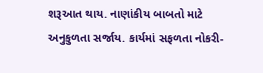શરૂઆત થાય. નાણાંકીય બાબતો માટે અનુકુળતા સર્જાય. કાર્યમાં સફળતા નોકરી-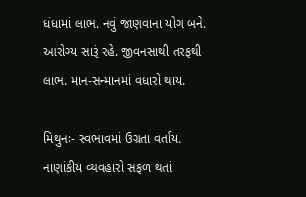ધંધામાં લાભ. નવું જાણવાના યોગ બને. આરોગ્ય સારૂં રહે. જીવનસાથી તરફથી લાભ. માન-સન્માનમાં વધારો થાય.

મિથુનઃ- સ્વભાવમાં ઉગ્રતા વર્તાય. નાણાંકીય વ્યવહારો સફળ થતાં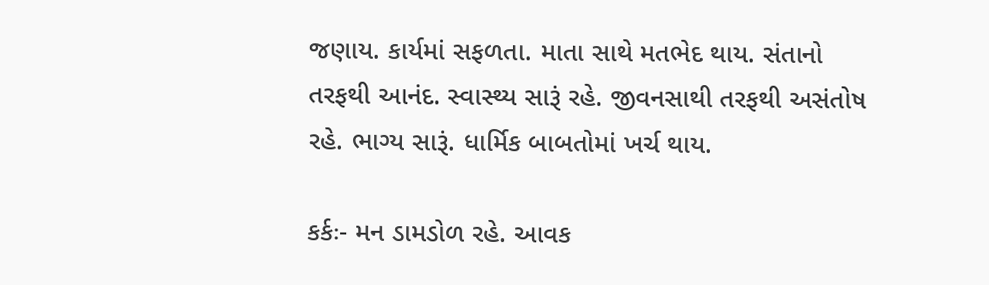જણાય. કાર્યમાં સફળતા. માતા સાથે મતભેદ થાય. સંતાનો તરફથી આનંદ. સ્વાસ્થ્ય સારૂં રહે. જીવનસાથી તરફથી અસંતોષ રહે. ભાગ્ય સારૂં. ધાર્મિક બાબતોમાં ખર્ચ થાય.

કર્કઃ- મન ડામડોળ રહે. આવક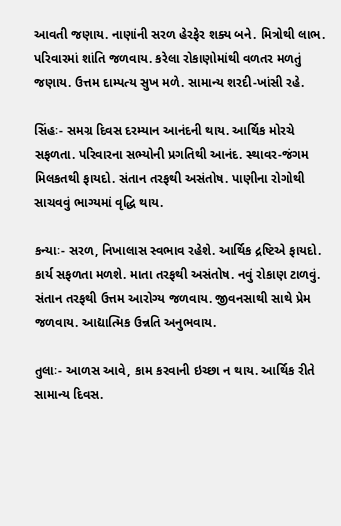આવતી જણાય. નાણાંની સરળ હેરફેર શક્ય બને. મિત્રોથી લાભ. પરિવારમાં શાંતિ જળવાય. કરેલા રોકાણોમાંથી વળતર મળતું જણાય. ઉત્તમ દામ્પત્ય સુખ મળે. સામાન્ય શરદી-ખાંસી રહે.

સિંહઃ- સમગ્ર દિવસ દરમ્યાન આનંદની થાય. આર્થિક મોરચે સફળતા. પરિવારના સભ્યોની પ્રગતિથી આનંદ. સ્થાવર-જંગમ મિલકતથી ફાયદો. સંતાન તરફથી અસંતોષ. પાણીના રોગોથી સાચવવું ભાગ્યમાં વૃદ્ધિ થાય.

કન્યાઃ- સરળ, નિખાલાસ સ્વભાવ રહેશે. આર્થિક દ્રષ્ટિએ ફાયદો. કાર્ય સફળતા મળશે. માતા તરફથી અસંતોષ. નવું રોકાણ ટાળવું. સંતાન તરફથી ઉત્તમ આરોગ્ય જળવાય. જીવનસાથી સાથે પ્રેમ જળવાય. આદ્યાત્મિક ઉન્નતિ અનુભવાય.

તુલાઃ- આળસ આવે, કામ કરવાની ઇચ્છા ન થાય. આર્થિક રીતે સામાન્ય દિવસ.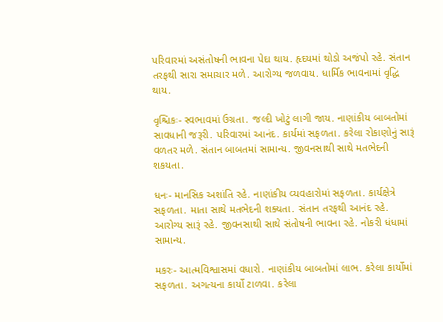પરિવારમાં અસંતોષની ભાવના પેદા થાય. હૃદયમાં થોડો અજંપો રહે. સંતાન તરફથી સારા સમાચાર મળે. આરોગ્ય જળવાય. ધાર્મિક ભાવનામાં વૃદ્ધિ થાય.

વૃશ્ચિકઃ- સ્વભાવમાં ઉગ્રતા. જલ્દી ખોટું લાગી જાય. નાણાંકીય બાબતોમાં સાવધાની જરૂરી. પરિવારમાં આનંદ. કાર્યમાં સફળતા. કરેલા રોકાણોનું સારૂં વળતર મળે. સંતાન બાબતમાં સામાન્ય. જીવનસાથી સાથે મતભેદની શકયતા.

ધનઃ- માનસિક અશાંતિ રહે. નાણાંકીય વ્યવહારોમાં સફળતા. કાર્યક્ષેત્રે સફળતા. માતા સાથે મતભેદની શક્યતા. સંતાન તરફથી આનંદ રહે. આરોગ્ય સારૂં રહે. જીવનસાથી સાથે સંતોષની ભાવના રહે. નોકરી ધંધામાં સામાન્ય.

મકરઃ- આત્મવિશ્વાસમાં વધારો. નાણાંકીય બાબતોમાં લાભ. કરેલા કાર્યોમાં સફળતા. અગત્યના કાર્યો ટાળવા. કરેલા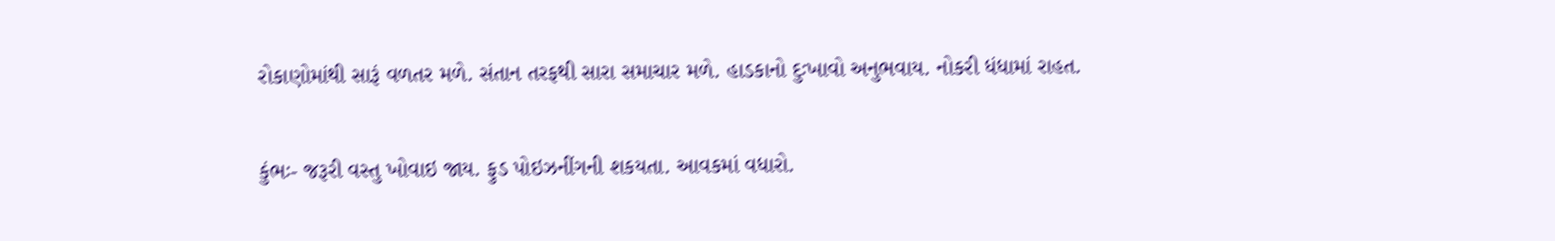રોકાણોમાંથી સારૂં વળતર મળે. સંતાન તરફથી સારા સમાચાર મળે. હાડકાનો દુઃખાવો અનુભવાય. નોકરી ધંધામાં રાહત.

કુંભઃ- જરૂરી વસ્તુ ખોવાઇ જાય. ફુડ પોઇઝનીંગની શકયતા. આવકમાં વધારો.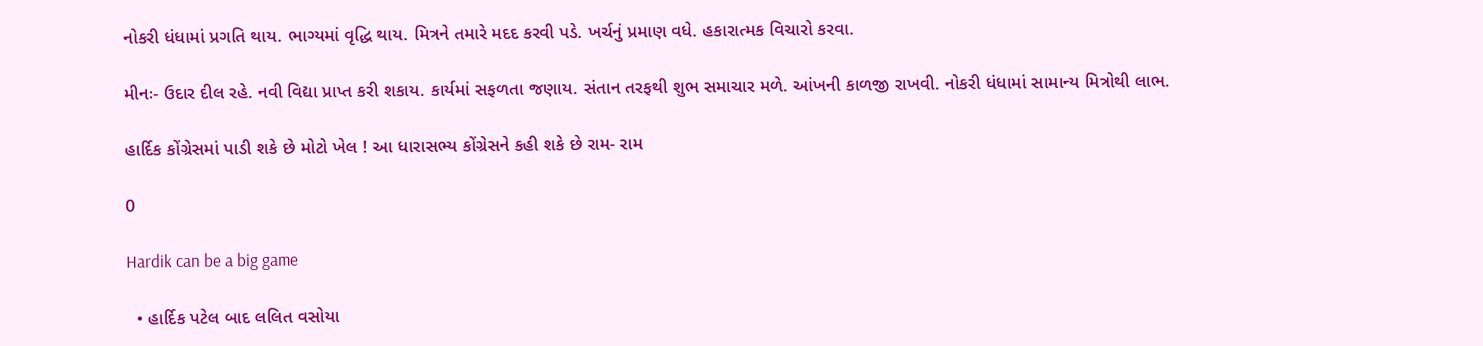નોકરી ધંધામાં પ્રગતિ થાય. ભાગ્યમાં વૃદ્ધિ થાય. મિત્રને તમારે મદદ કરવી પડે. ખર્ચનું પ્રમાણ વધે. હકારાત્મક વિચારો કરવા.

મીનઃ- ઉદાર દીલ રહે. નવી વિદ્યા પ્રાપ્ત કરી શકાય. કાર્યમાં સફળતા જણાય. સંતાન તરફથી શુભ સમાચાર મળે. આંખની કાળજી રાખવી. નોકરી ધંધામાં સામાન્ય મિત્રોથી લાભ.

હાર્દિક કોંગ્રેસમાં પાડી શકે છે મોટો ખેલ ! આ ધારાસભ્ય કોંગ્રેસને કહી શકે છે રામ- રામ

0

Hardik can be a big game

  • હાર્દિક પટેલ બાદ લલિત વસોયા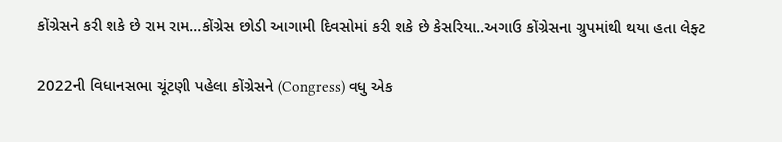કોંગ્રેસને કરી શકે છે રામ રામ…કોંગ્રેસ છોડી આગામી દિવસોમાં કરી શકે છે કેસરિયા..અગાઉ કોંગ્રેસના ગ્રુપમાંથી થયા હતા લેફ્ટ

2022ની વિધાનસભા ચૂંટણી પહેલા કોંગ્રેસને (Congress) વધુ એક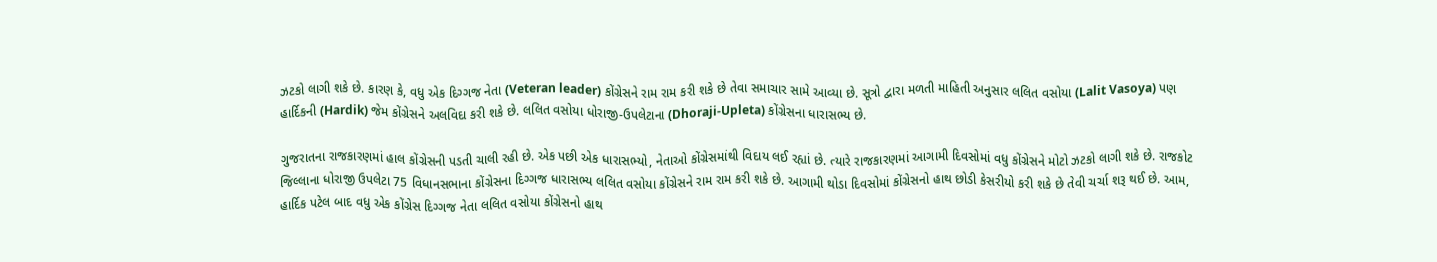ઝટકો લાગી શકે છે. કારણ કે, વધુ એક દિગ્ગજ નેતા (Veteran leader) કોંગ્રેસને રામ રામ કરી શકે છે તેવા સમાચાર સામે આવ્યા છે. સૂત્રો દ્વારા મળતી માહિતી અનુસાર લલિત વસોયા (Lalit Vasoya) પણ હાર્દિકની (Hardik) જેમ કોંગ્રેસને અલવિદા કરી શકે છે. લલિત વસોયા ધોરાજી-ઉપલેટાના (Dhoraji-Upleta) કોંગ્રેસના ધારાસભ્ય છે.

ગુજરાતના રાજકારણમાં હાલ કોંગ્રેસની પડતી ચાલી રહી છે. એક પછી એક ધારાસભ્યો, નેતાઓ કોંગ્રેસમાંથી વિદાય લઈ રહ્યાં છે. ત્યારે રાજકારણમાં આગામી દિવસોમાં વધુ કોંગ્રેસને મોટો ઝટકો લાગી શકે છે. રાજકોટ જિલ્લાના ધોરાજી ઉપલેટા 75 વિધાનસભાના કોંગ્રેસના દિગ્ગજ ધારાસભ્ય લલિત વસોયા કોંગ્રેસને રામ રામ કરી શકે છે. આગામી થોડા દિવસોમાં કોંગ્રેસનો હાથ છોડી કેસરીયો કરી શકે છે તેવી ચર્ચા શરૂ થઈ છે. આમ, હાર્દિક પટેલ બાદ વધુ એક કોંગ્રેસ દિગ્ગજ નેતા લલિત વસોયા કોંગ્રેસનો હાથ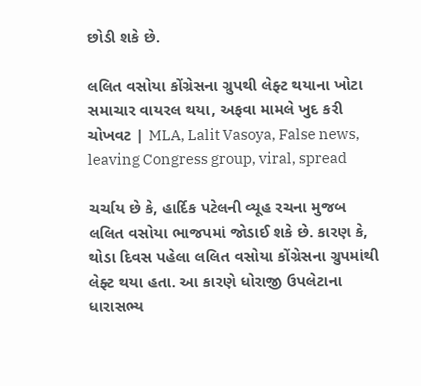છોડી શકે છે.

લલિત વસોયા કોંગ્રેસના ગ્રુપથી લેફ્ટ થયાના ખોટા સમાચાર વાયરલ થયા, અફવા મામલે ખુદ કરી ચોખવટ | MLA, Lalit Vasoya, False news, leaving Congress group, viral, spread

ચર્ચાય છે કે, હાર્દિક પટેલની વ્યૂહ રચના મુજબ લલિત વસોયા ભાજપમાં જોડાઈ શકે છે. કારણ કે, થોડા દિવસ પહેલા લલિત વસોયા કોંગ્રેસના ગ્રુપમાંથી લેફ્ટ થયા હતા. આ કારણે ધોરાજી ઉપલેટાના ધારાસભ્ય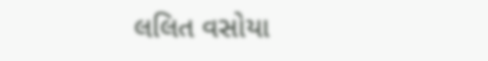લલિત વસોયા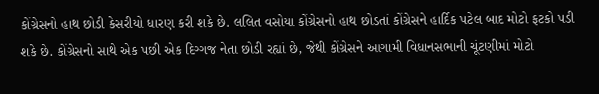કોંગ્રેસનો હાથ છોડી કેસરીયો ધારણ કરી શકે છે. લલિત વસોયા કોંગ્રેસનો હાથ છોડતાં કોંગ્રેસને હાર્દિક પટેલ બાદ મોટો ફટકો પડી શકે છે. કોંગ્રેસનો સાથે એક પછી એક દિગ્ગજ નેતા છોડી રહ્યાં છે, જેથી કોંગ્રેસને આગામી વિધાનસભાની ચૂંટણીમાં મોટો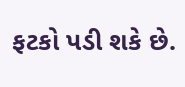ફટકો પડી શકે છે.